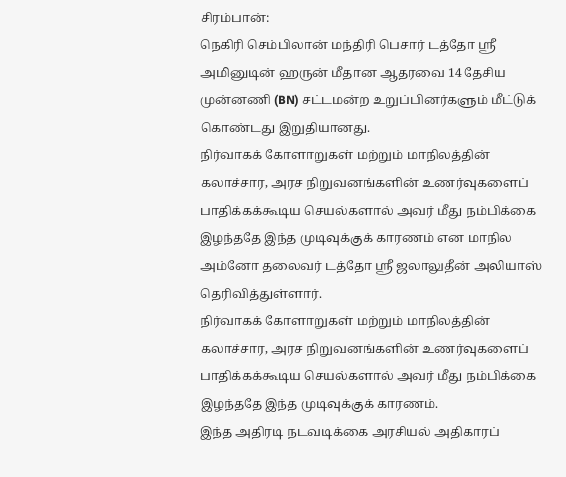சிரம்பான்:
நெகிரி செம்பிலான் மந்திரி பெசார் டத்தோ ஸ்ரீ அமினுடின் ஹருன் மீதான ஆதரவை 14 தேசிய முன்னணி (BN) சட்டமன்ற உறுப்பினர்களும் மீட்டுக் கொண்டது இறுதியானது.
நிர்வாகக் கோளாறுகள் மற்றும் மாநிலத்தின் கலாச்சார, அரச நிறுவனங்களின் உணர்வுகளைப் பாதிக்கக்கூடிய செயல்களால் அவர் மீது நம்பிக்கை இழந்ததே இந்த முடிவுக்குக் காரணம் என மாநில அம்னோ தலைவர் டத்தோ ஸ்ரீ ஜலாலுதீன் அலியாஸ் தெரிவித்துள்ளார்.
நிர்வாகக் கோளாறுகள் மற்றும் மாநிலத்தின் கலாச்சார, அரச நிறுவனங்களின் உணர்வுகளைப் பாதிக்கக்கூடிய செயல்களால் அவர் மீது நம்பிக்கை இழந்ததே இந்த முடிவுக்குக் காரணம்.
இந்த அதிரடி நடவடிக்கை அரசியல் அதிகாரப்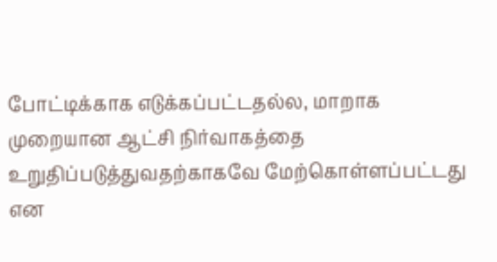போட்டிக்காக எடுக்கப்பட்டதல்ல, மாறாக முறையான ஆட்சி நிர்வாகத்தை உறுதிப்படுத்துவதற்காகவே மேற்கொள்ளப்பட்டது என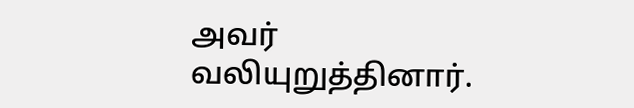அவர் வலியுறுத்தினார்.